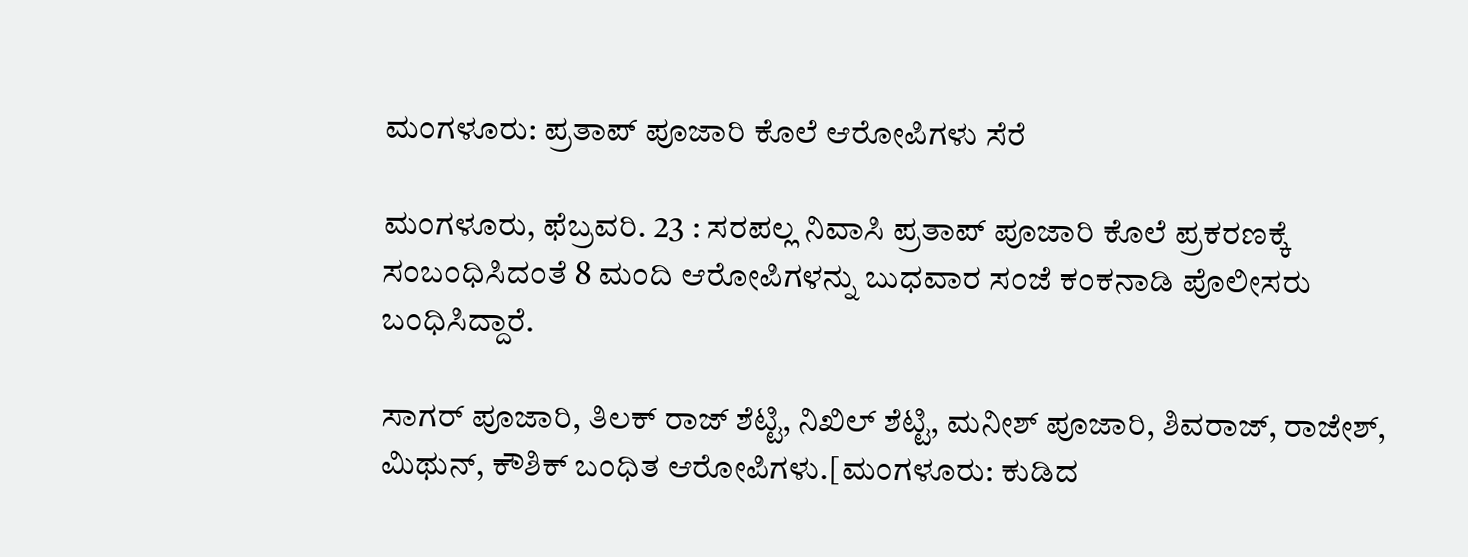ಮಂಗಳೂರು: ಪ್ರತಾಪ್ ಪೂಜಾರಿ ಕೊಲೆ ಆರೋಪಿಗಳು ಸೆರೆ

ಮಂಗಳೂರು, ಫೆಬ್ರವರಿ. 23 : ಸರಪಲ್ಲ ನಿವಾಸಿ ಪ್ರತಾಪ್ ಪೂಜಾರಿ ಕೊಲೆ ಪ್ರಕರಣಕ್ಕೆ ಸಂಬಂಧಿಸಿದಂತೆ 8 ಮಂದಿ ಆರೋಪಿಗಳನ್ನು ಬುಧವಾರ ಸಂಜೆ ಕಂಕನಾಡಿ ಪೊಲೀಸರು ಬಂಧಿಸಿದ್ದಾರೆ.

ಸಾಗರ್ ಪೂಜಾರಿ, ತಿಲಕ್ ರಾಜ್ ಶೆಟ್ಟಿ, ನಿಖಿಲ್ ಶೆಟ್ಟಿ, ಮನೀಶ್ ಪೂಜಾರಿ, ಶಿವರಾಜ್, ರಾಜೇಶ್, ಮಿಥುನ್, ಕೌಶಿಕ್ ಬಂಧಿತ ಆರೋಪಿಗಳು.[ಮಂಗಳೂರು: ಕುಡಿದ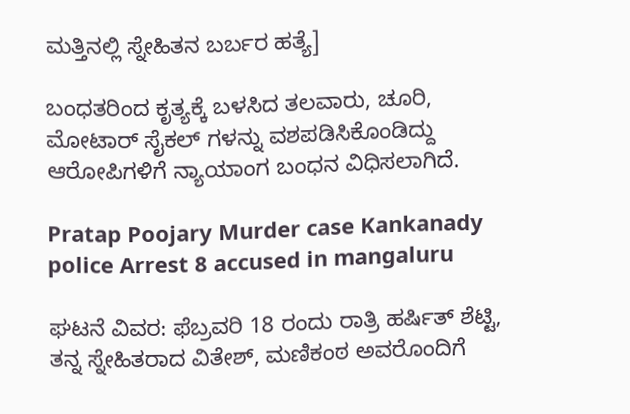ಮತ್ತಿನಲ್ಲಿ ಸ್ನೇಹಿತನ ಬರ್ಬರ ಹತ್ಯೆ]

ಬಂಧತರಿಂದ ಕೃತ್ಯಕ್ಕೆ ಬಳಸಿದ ತಲವಾರು, ಚೂರಿ, ಮೋಟಾರ್ ಸೈಕಲ್ ಗಳನ್ನು ವಶಪಡಿಸಿಕೊಂಡಿದ್ದು ಆರೋಪಿಗಳಿಗೆ ನ್ಯಾಯಾಂಗ ಬಂಧನ ವಿಧಿಸಲಾಗಿದೆ.

Pratap Poojary Murder case Kankanady police Arrest 8 accused in mangaluru

ಘಟನೆ ವಿವರ: ಫೆಬ್ರವರಿ 18 ರಂದು ರಾತ್ರಿ ಹರ್ಷಿತ್ ಶೆಟ್ಟಿ, ತನ್ನ ಸ್ನೇಹಿತರಾದ ವಿತೇಶ್, ಮಣಿಕಂಠ ಅವರೊಂದಿಗೆ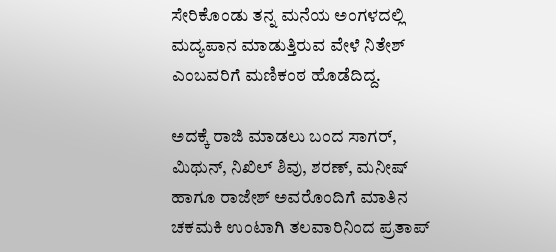ಸೇರಿಕೊಂಡು ತನ್ನ ಮನೆಯ ಅಂಗಳದಲ್ಲಿ ಮದ್ಯಪಾನ ಮಾಡುತ್ತಿರುವ ವೇಳೆ ನಿತೇಶ್ ಎಂಬವರಿಗೆ ಮಣಿಕಂಠ ಹೊಡೆದಿದ್ದ.

ಅದಕ್ಕೆ ರಾಜಿ ಮಾಡಲು ಬಂದ ಸಾಗರ್, ಮಿಥುನ್, ನಿಖಿಲ್ ಶಿವು, ಶರಣ್, ಮನೀಷ್ ಹಾಗೂ ರಾಜೇಶ್ ಅವರೊಂದಿಗೆ ಮಾತಿನ ಚಕಮಕಿ ಉಂಟಾಗಿ ತಲವಾರಿನಿಂದ ಪ್ರತಾಪ್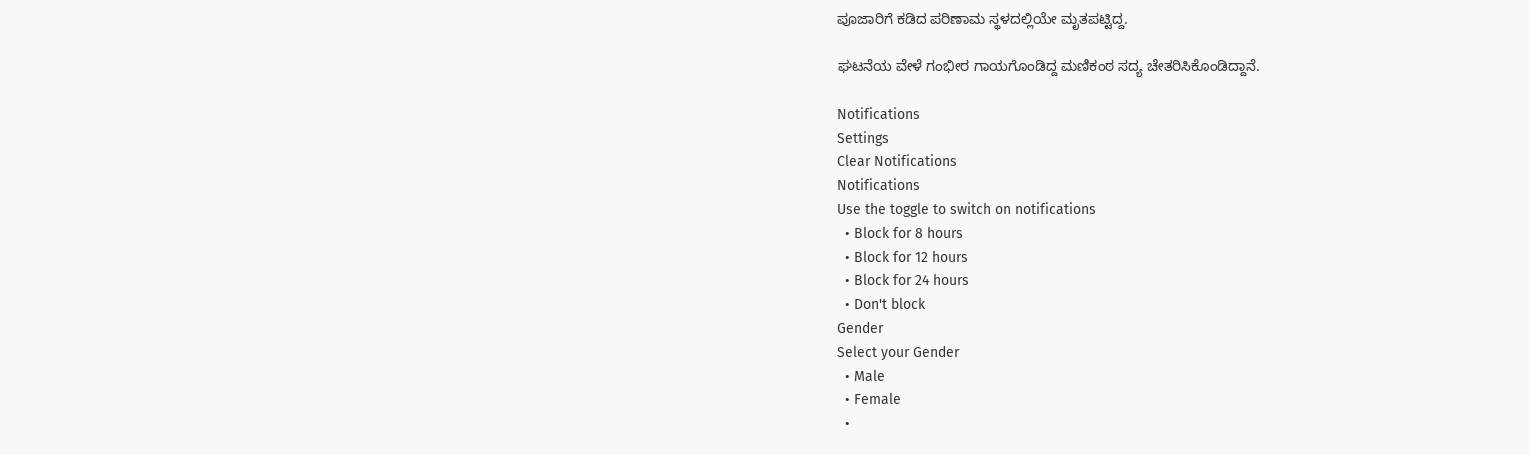ಪೂಜಾರಿಗೆ ಕಡಿದ ಪರಿಣಾಮ ಸ್ಥಳದಲ್ಲಿಯೇ ಮೃತಪಟ್ಟಿದ್ದ.

ಘಟನೆಯ ವೇಳೆ ಗಂಭೀರ ಗಾಯಗೊಂಡಿದ್ದ ಮಣಿಕಂಠ ಸದ್ಯ ಚೇತರಿಸಿಕೊಂಡಿದ್ದಾನೆ.

Notifications
Settings
Clear Notifications
Notifications
Use the toggle to switch on notifications
  • Block for 8 hours
  • Block for 12 hours
  • Block for 24 hours
  • Don't block
Gender
Select your Gender
  • Male
  • Female
  •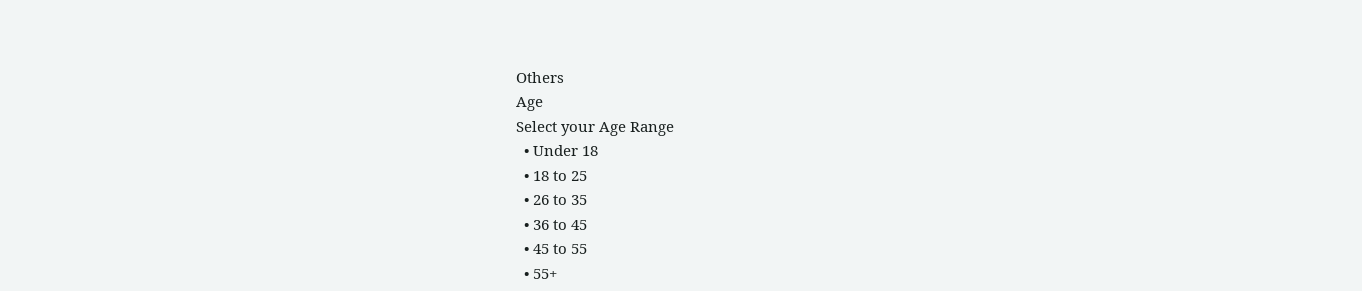Others
Age
Select your Age Range
  • Under 18
  • 18 to 25
  • 26 to 35
  • 36 to 45
  • 45 to 55
  • 55+